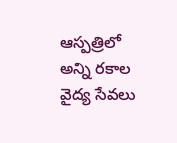ఆస్పత్రిలో అన్ని రకాల వైద్య సేవలు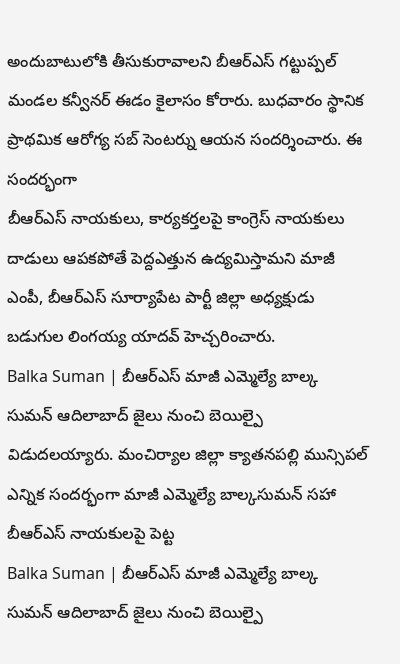అందుబాటులోకి తీసుకురావాలని బీఆర్ఎస్ గట్టుప్పల్ మండల కన్వీనర్ ఈడం కైలాసం కోరారు. బుధవారం స్థానిక ప్రాథమిక ఆరోగ్య సబ్ సెంటర్ను ఆయన సందర్శించారు. ఈ సందర్భంగా
బీఆర్ఎస్ నాయకులు, కార్యకర్తలపై కాంగ్రెస్ నాయకులు దాడులు ఆపకపోతే పెద్దఎత్తున ఉద్యమిస్తామని మాజీ ఎంపీ, బీఆర్ఎస్ సూర్యాపేట పార్టీ జిల్లా అధ్యక్షుడు బడుగుల లింగయ్య యాదవ్ హెచ్చరించారు.
Balka Suman | బీఆర్ఎస్ మాజీ ఎమ్మెల్యే బాల్క సుమన్ ఆదిలాబాద్ జైలు నుంచి బెయిల్పై విడుదలయ్యారు. మంచిర్యాల జిల్లా క్యాతనపల్లి మున్సిపల్ ఎన్నిక సందర్భంగా మాజీ ఎమ్మెల్యే బాల్కసుమన్ సహా బీఆర్ఎస్ నాయకులపై పెట్ట
Balka Suman | బీఆర్ఎస్ మాజీ ఎమ్మెల్యే బాల్క సుమన్ ఆదిలాబాద్ జైలు నుంచి బెయిల్పై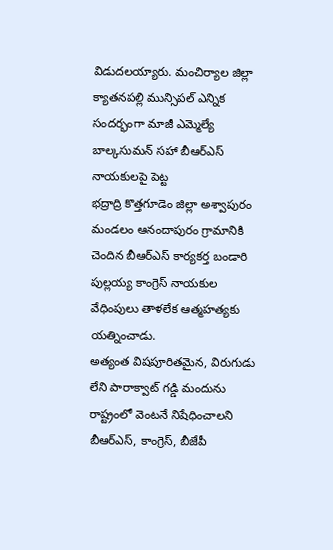విడుదలయ్యారు. మంచిర్యాల జిల్లా క్యాతనపల్లి మున్సిపల్ ఎన్నిక సందర్భంగా మాజీ ఎమ్మెల్యే బాల్కసుమన్ సహా బీఆర్ఎస్ నాయకులపై పెట్ట
భద్రాద్రి కొత్తగూడెం జిల్లా అశ్వాపురం మండలం ఆనందాపురం గ్రామానికి చెందిన బీఆర్ఎస్ కార్యకర్త బండారి పుల్లయ్య కాంగ్రెస్ నాయకుల వేధింపులు తాళలేక ఆత్మహత్యకు యత్నించాడు.
అత్యంత విషపూరితమైన, విరుగుడు లేని పారాక్వాట్ గడ్డి మందును రాష్ట్రంలో వెంటనే నిషేధించాలని బీఆర్ఎస్, కాంగ్రెస్, బీజేపీ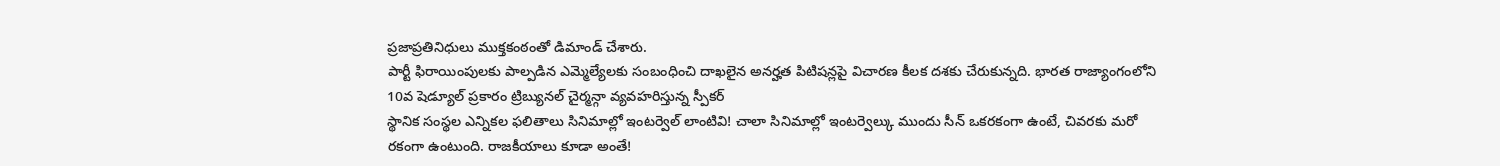ప్రజాప్రతినిధులు ముక్తకంఠంతో డిమాండ్ చేశారు.
పార్టీ ఫిరాయింపులకు పాల్పడిన ఎమ్మెల్యేలకు సంబంధించి దాఖలైన అనర్హత పిటిషన్లపై విచారణ కీలక దశకు చేరుకున్నది. భారత రాజ్యాంగంలోని 10వ షెడ్యూల్ ప్రకారం ట్రిబ్యునల్ చైర్మన్గా వ్యవహరిస్తున్న స్పీకర్
స్థానిక సంస్థల ఎన్నికల ఫలితాలు సినిమాల్లో ఇంటర్వెల్ లాంటివి! చాలా సినిమాల్లో ఇంటర్వెల్కు ముందు సీన్ ఒకరకంగా ఉంటే, చివరకు మరో రకంగా ఉంటుంది. రాజకీయాలు కూడా అంతే!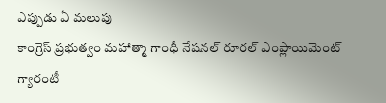ఎప్పుడు ఏ మలుపు
కాంగ్రెస్ ప్రభుత్వం మహాత్మా గాంధీ నేషనల్ రూరల్ ఎంప్లాయిమెంట్ గ్యారంటీ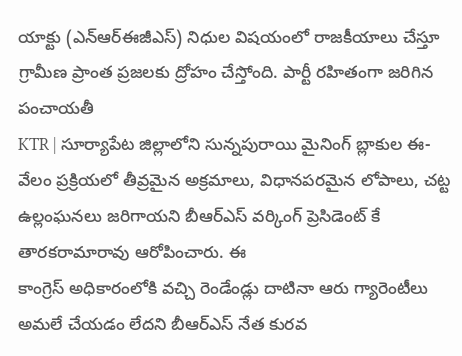యాక్టు (ఎన్ఆర్ఈజీఎస్) నిధుల విషయంలో రాజకీయాలు చేస్తూ గ్రామీణ ప్రాంత ప్రజలకు ద్రోహం చేస్తోంది. పార్టీ రహితంగా జరిగిన పంచాయతీ
KTR | సూర్యాపేట జిల్లాలోని సున్నపురాయి మైనింగ్ బ్లాకుల ఈ-వేలం ప్రక్రియలో తీవ్రమైన అక్రమాలు, విధానపరమైన లోపాలు, చట్ట ఉల్లంఘనలు జరిగాయని బీఆర్ఎస్ వర్కింగ్ ప్రెసిడెంట్ కే తారకరామారావు ఆరోపించారు. ఈ
కాంగ్రెస్ అధికారంలోకి వచ్చి రెండేండ్లు దాటినా ఆరు గ్యారెంటీలు అమలే చేయడం లేదని బీఆర్ఎస్ నేత కురవ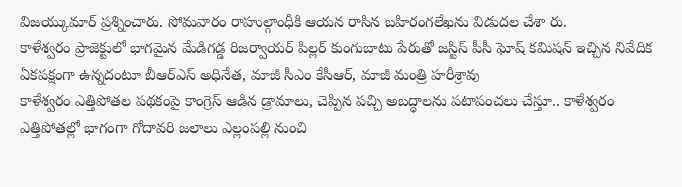విజయ్కుమార్ ప్రశ్నించారు. సోమవారం రాహుల్గాంధీకి ఆయన రాసిన బహిరంగలేఖను విడుదల చేశా రు.
కాళేశ్వరం ప్రాజెక్టులో భాగమైన మేడిగడ్డ రిజర్వాయర్ పిల్లర్ కుంగుబాటు పేరుతో జస్టిస్ పీసీ ఘోష్ కమిషన్ ఇచ్చిన నివేదిక ఏకపక్షంగా ఉన్నదంటూ బీఆర్ఎస్ అధినేత, మాజీ సీఎం కేసీఆర్, మాజీ మంత్రి హరీశ్రావు
కాళేశ్వరం ఎత్తిపోతల పథకంపై కాంగ్రెస్ ఆడిన డ్రామాలు, చెప్పిన పచ్చి అబద్ధాలను పటాపంచలు చేస్తూ.. కాళేశ్వరం ఎత్తిపోతల్లో భాగంగా గోదావరి జలాలు ఎల్లంపల్లి నుంచి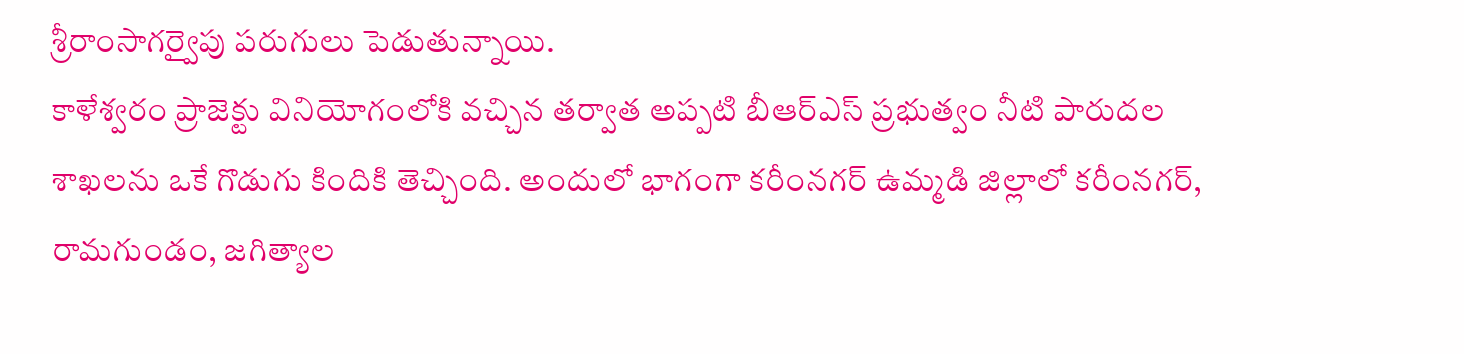శ్రీరాంసాగర్వైపు పరుగులు పెడుతున్నాయి.
కాళేశ్వరం ప్రాజెక్టు వినియోగంలోకి వచ్చిన తర్వాత అప్పటి బీఆర్ఎస్ ప్రభుత్వం నీటి పారుదల శాఖలను ఒకే గొడుగు కిందికి తెచ్చింది. అందులో భాగంగా కరీంనగర్ ఉమ్మడి జిల్లాలో కరీంనగర్, రామగుండం, జగిత్యాల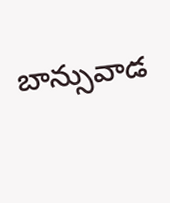బాన్సువాడ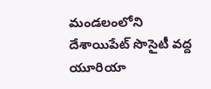మండలంలోని దేశాయిపేట్ సొసైటీ వద్ద యూరియా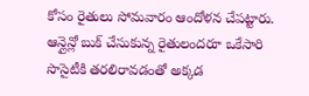కోసం రైతులు సోమవారం ఆందోళన చేపట్టారు. ఆన్లైన్లో బుక్ చేసుకున్న రైతులందరూ ఒకేసారి సొసైటీకి తరలిరావడంతో అక్కడ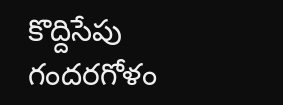కొద్దిసేపు గందరగోళం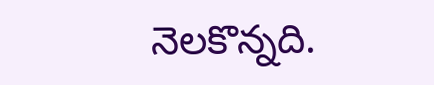నెలకొన్నది.